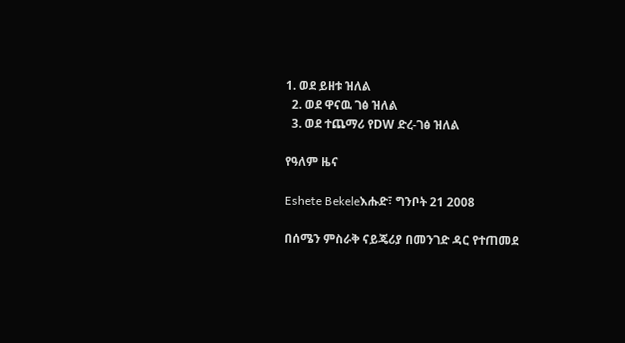1. ወደ ይዘቱ ዝለል
  2. ወደ ዋናዉ ገፅ ዝለል
  3. ወደ ተጨማሪ የDW ድረ-ገፅ ዝለል

የዓለም ዜና

Eshete Bekeleእሑድ፣ ግንቦት 21 2008

በሰሜን ምስራቅ ናይጄሪያ በመንገድ ዳር የተጠመደ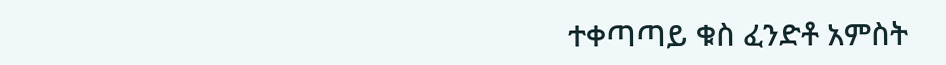ተቀጣጣይ ቁስ ፈንድቶ አምስት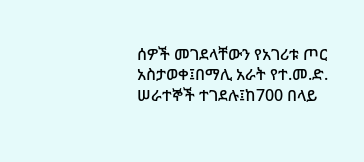ሰዎች መገደላቸውን የአገሪቱ ጦር አስታወቀ፤በማሊ አራት የተ.መ.ድ. ሠራተኞች ተገደሉ፤ከ700 በላይ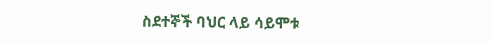ስደተኞች ባህር ላይ ሳይሞቱ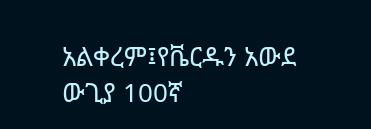አልቀረም፤የቬርዱን አውደ ውጊያ 100ኛ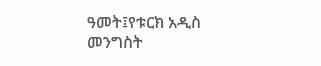ዓመት፤የቱርክ አዲስ መንግስት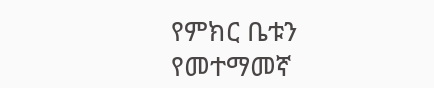የምክር ቤቱን የመተማመኛ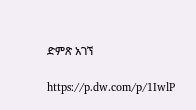ድምጽ አገኘ

https://p.dw.com/p/1IwlP